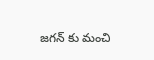జగన్ కు మంచి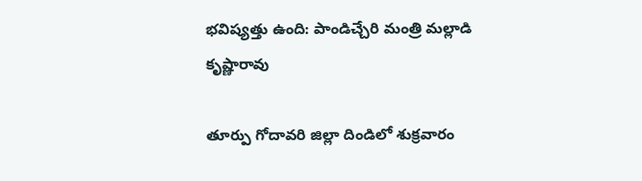భవిష్యత్తు ఉంది: పాండిచ్చేరి మంత్రి మల్లాడి కృష్ణారావు

తూర్పు గోదావరి జిల్లా దిండిలో శుక్రవారం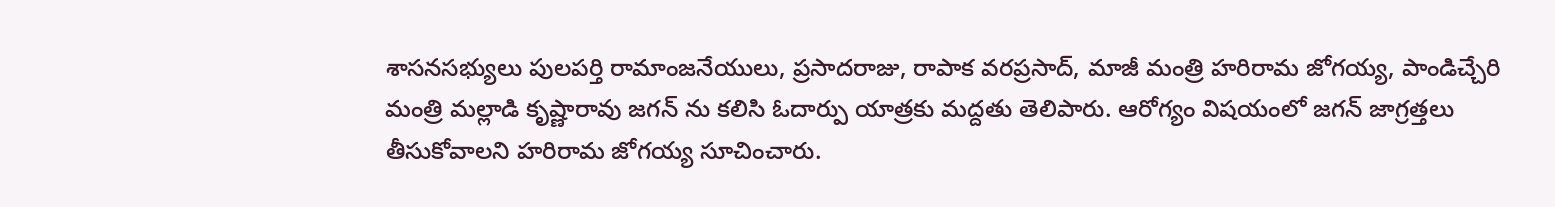శాసనసభ్యులు పులపర్తి రామాంజనేయులు, ప్రసాదరాజు, రాపాక వరప్రసాద్, మాజీ మంత్రి హరిరామ జోగయ్య, పాండిచ్చేరి మంత్రి మల్లాడి కృష్ణారావు జగన్ ను కలిసి ఓదార్పు యాత్రకు మద్దతు తెలిపారు. ఆరోగ్యం విషయంలో జగన్ జాగ్రత్తలు తీసుకోవాలని హరిరామ జోగయ్య సూచించారు.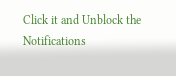Click it and Unblock the Notifications